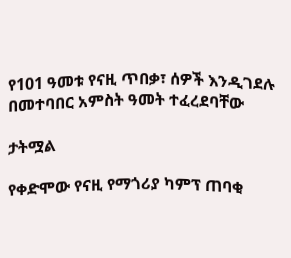የ101 ዓመቱ የናዚ ጥበቃ፣ ሰዎች እንዲገደሉ በመተባበር አምስት ዓመት ተፈረደባቸው

ታትሟል

የቀድሞው የናዚ የማጎሪያ ካምፕ ጠባቂ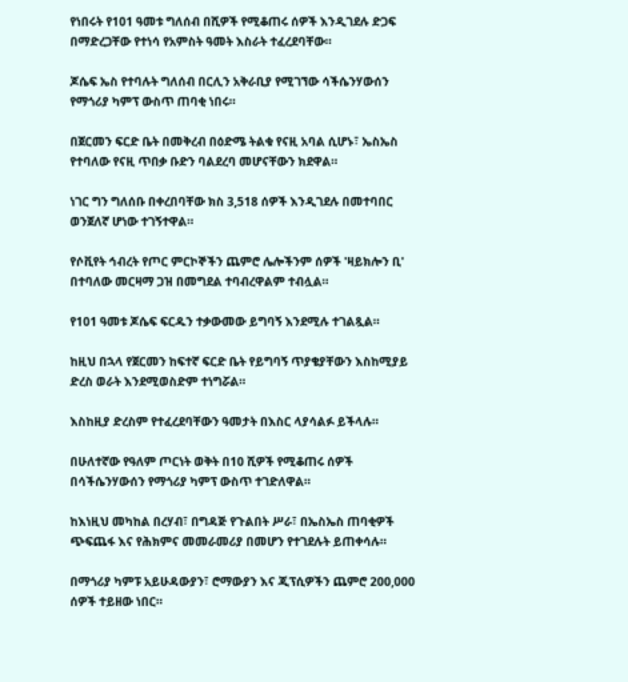የነበሩት የ101 ዓመቱ ግለሰብ በሺዎች የሚቆጠሩ ሰዎች እንዲገደሉ ድጋፍ በማድረጋቸው የተነሳ የአምስት ዓመት እስራት ተፈረደባቸው።

ጆሴፍ ኤስ የተባሉት ግለሰብ በርሊን አቅራቢያ የሚገኘው ሳችሴንሃውሰን የማጎሪያ ካምፕ ውስጥ ጠባቂ ነበሩ።

በጀርመን ፍርድ ቤት በመቅረብ በዕድሜ ትልቁ የናዚ አባል ሲሆኑ፣ ኤስኤስ የተባለው የናዚ ጥበቃ ቡድን ባልደረባ መሆናቸውን ክደዋል።

ነገር ግን ግለሰቡ በቀረበባቸው ክስ 3,518 ሰዎች እንዲገደሉ በመተባበር ወንጀለኛ ሆነው ተገኝተዋል።

የሶቪየት ኅብረት የጦር ምርኮኞችን ጨምሮ ሌሎችንም ሰዎች 'ዛይክሎን ቢ' በተባለው መርዛማ ጋዝ በመግደል ተባብረዋልም ተብሏል።

የ101 ዓመቱ ጆሴፍ ፍርዱን ተቃውመው ይግባኝ እንደሚሉ ተገልጿል።

ከዚህ በኋላ የጀርመን ከፍተኛ ፍርድ ቤት የይግባኝ ጥያቄያቸውን እስከሚያይ ድረስ ወራት እንደሚወስድም ተነግሯል።

እስከዚያ ድረስም የተፈረደባቸውን ዓመታት በእስር ላያሳልፉ ይችላሉ።

በሁለተኛው የዓለም ጦርነት ወቅት በ10 ሺዎች የሚቆጠሩ ሰዎች በሳችሴንሃውሰን የማጎሪያ ካምፕ ውስጥ ተገድለዋል።

ከእነዚህ መካከል በረሃብ፣ በግዳጅ የጉልበት ሥራ፣ በኤስኤስ ጠባቂዎች ጭፍጨፋ እና የሕክምና መመራመሪያ በመሆን የተገደሉት ይጠቀሳሉ።

በማጎሪያ ካምፑ አይሁዳውያን፣ ሮማውያን እና ጂፕሲዎችን ጨምሮ 200,000 ሰዎች ተይዘው ነበር።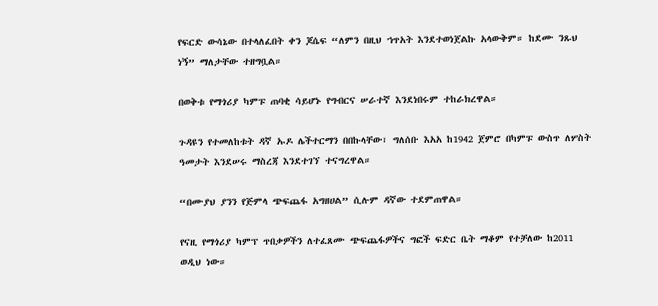የፍርድ ውሳኔው በተላለፈበት ቀን ጆሴፍ “ለምን በዚህ ኀጥአት እንደተወነጀልኩ አላውቅም። ከደሙ ንጹህ ነኝ” ማለታቸው ተዘግቧል።

በወቅቱ የማጎሪያ ካምፑ ጠባቂ ሳይሆኑ የግብርና ሠራተኛ እንደነበሩም ተከራክረዋል።

ጉዳዩን የተመለከቱት ዳኛ ኡዶ ሌችተርማን በበኩላቸው፣ ግለሰቡ እአአ ከ1942 ጀምሮ በካምፑ ውስጥ ለሦስት ዓመታት እንደሠሩ ማስረጃ እንደተገኘ ተናግረዋል።

“በሙያህ ያንን የጅምላ ጭፍጨፋ አግዘሀል” ሲሉም ዳኛው ተደምጠዋል።

የናዚ የማጎሪያ ካምፕ ጥበቃዎችን ለተፈጸሙ ጭፍጨፋዎችና ግፎች ፍድር ቤት ማቆም የተቻለው ከ2011 ወዲህ ነው።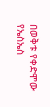በወቅቱ የቀድሞው የኤስኤስ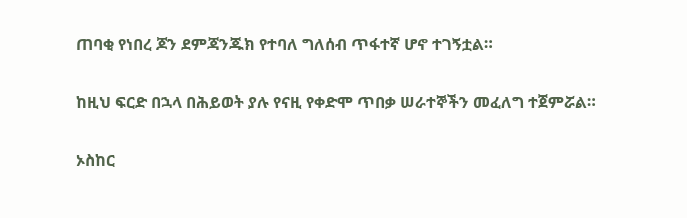ጠባቂ የነበረ ጆን ደምጃንጁክ የተባለ ግለሰብ ጥፋተኛ ሆኖ ተገኝቷል።

ከዚህ ፍርድ በኋላ በሕይወት ያሉ የናዚ የቀድሞ ጥበቃ ሠራተኞችን መፈለግ ተጀምሯል።

ኦስከር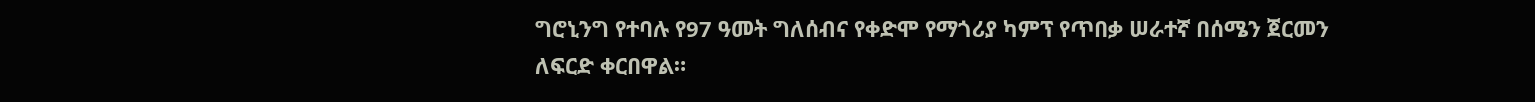ግሮኒንግ የተባሉ የ97 ዓመት ግለሰብና የቀድሞ የማጎሪያ ካምፕ የጥበቃ ሠራተኛ በሰሜን ጀርመን ለፍርድ ቀርበዋል።